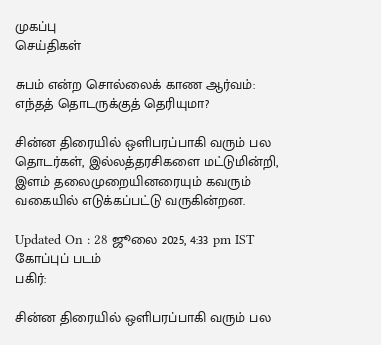முகப்பு
செய்திகள்

சுபம் என்ற சொல்லைக் காண ஆர்வம்: எந்தத் தொடருக்குத் தெரியுமா?

சின்ன திரையில் ஒளிபரப்பாகி வரும் பல தொடர்கள், இல்லத்தரசிகளை மட்டுமின்றி, இளம் தலைமுறையினரையும் கவரும் வகையில் எடுக்கப்பட்டு வருகின்றன.

Updated On : 28 ஜூலை 2025, 4:33 pm IST
கோப்புப் படம்
பகிர்:

சின்ன திரையில் ஒளிபரப்பாகி வரும் பல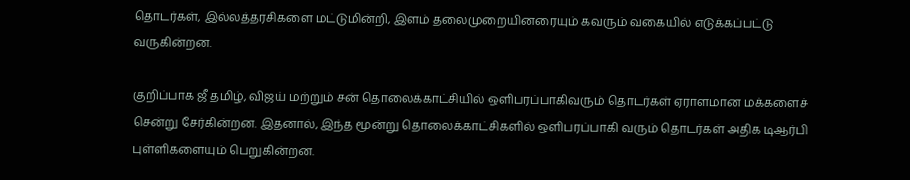தொடர்கள், இல்லத்தரசிகளை மட்டுமின்றி, இளம் தலைமுறையினரையும் கவரும் வகையில் எடுக்கப்பட்டு வருகின்றன.

குறிப்பாக ஜீ தமிழ், விஜய் மற்றும் சன் தொலைக்காட்சியில் ஒளிபரப்பாகிவரும் தொடர்கள் ஏராளமான மக்களைச் சென்று சேர்கின்றன. இதனால், இந்த மூன்று தொலைக்காட்சிகளில் ஒளிபரப்பாகி வரும் தொடர்கள் அதிக டிஆர்பி புள்ளிகளையும் பெறுகின்றன.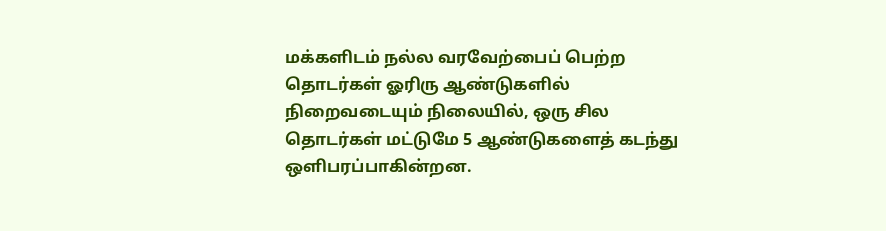மக்களிடம் நல்ல வரவேற்பைப் பெற்ற தொடர்கள் ஓரிரு ஆண்டுகளில் நிறைவடையும் நிலையில், ஒரு சில தொடர்கள் மட்டுமே 5 ஆண்டுகளைத் கடந்து ஒளிபரப்பாகின்றன.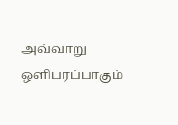அவ்வாறு ஒளிபரப்பாகும்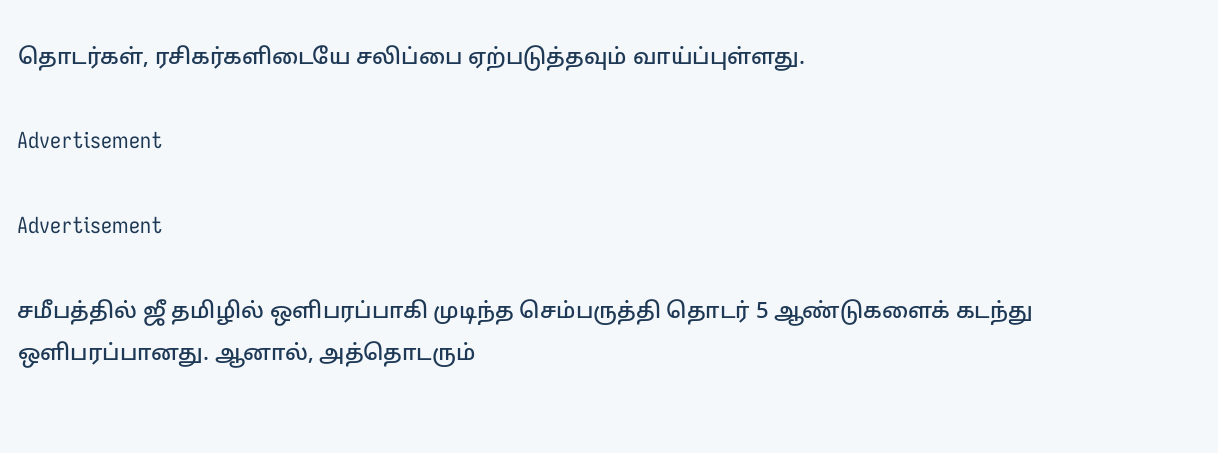தொடர்கள், ரசிகர்களிடையே சலிப்பை ஏற்படுத்தவும் வாய்ப்புள்ளது.

Advertisement

Advertisement

சமீபத்தில் ஜீ தமிழில் ஒளிபரப்பாகி முடிந்த செம்பருத்தி தொடர் 5 ஆண்டுகளைக் கடந்து ஒளிபரப்பானது. ஆனால், அத்தொடரும்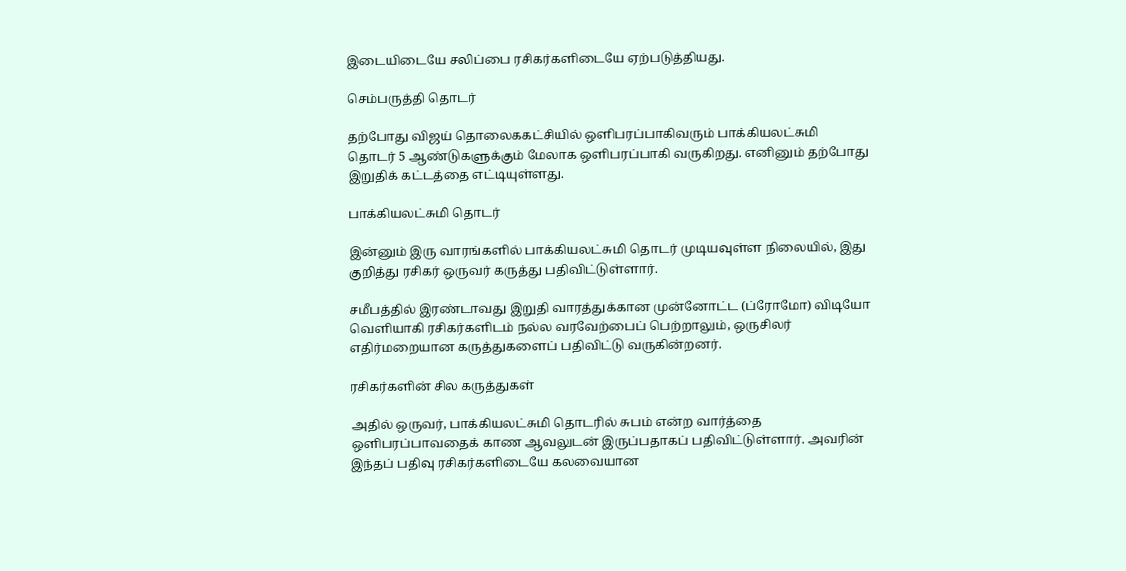இடையிடையே சலிப்பை ரசிகர்களிடையே ஏற்படுத்தியது.

செம்பருத்தி தொடர்

தற்போது விஜய் தொலைககட்சியில் ஒளிபரப்பாகிவரும் பாக்கியலட்சுமி தொடர் 5 ஆண்டுகளுக்கும் மேலாக ஒளிபரப்பாகி வருகிறது. எனினும் தற்போது இறுதிக் கட்டத்தை எட்டியுள்ளது.

பாக்கியலட்சுமி தொடர்

இன்னும் இரு வாரங்களில் பாக்கியலட்சுமி தொடர் முடியவுள்ள நிலையில், இது குறித்து ரசிகர் ஒருவர் கருத்து பதிவிட்டுள்ளார்.

சமீபத்தில் இரண்டாவது இறுதி வாரத்துக்கான முன்னோட்ட (ப்ரோமோ) விடியோ வெளியாகி ரசிகர்களிடம் நல்ல வரவேற்பைப் பெற்றாலும், ஒருசிலர் எதிர்மறையான கருத்துகளைப் பதிவிட்டு வருகின்றனர்.

ரசிகர்களின் சில கருத்துகள்

அதில் ஒருவர், பாக்கியலட்சுமி தொடரில் சுபம் என்ற வார்த்தை ஒளிபரப்பாவதைக் காண ஆவலுடன் இருப்பதாகப் பதிவிட்டுள்ளார். அவரின் இந்தப் பதிவு ரசிகர்களிடையே கலவையான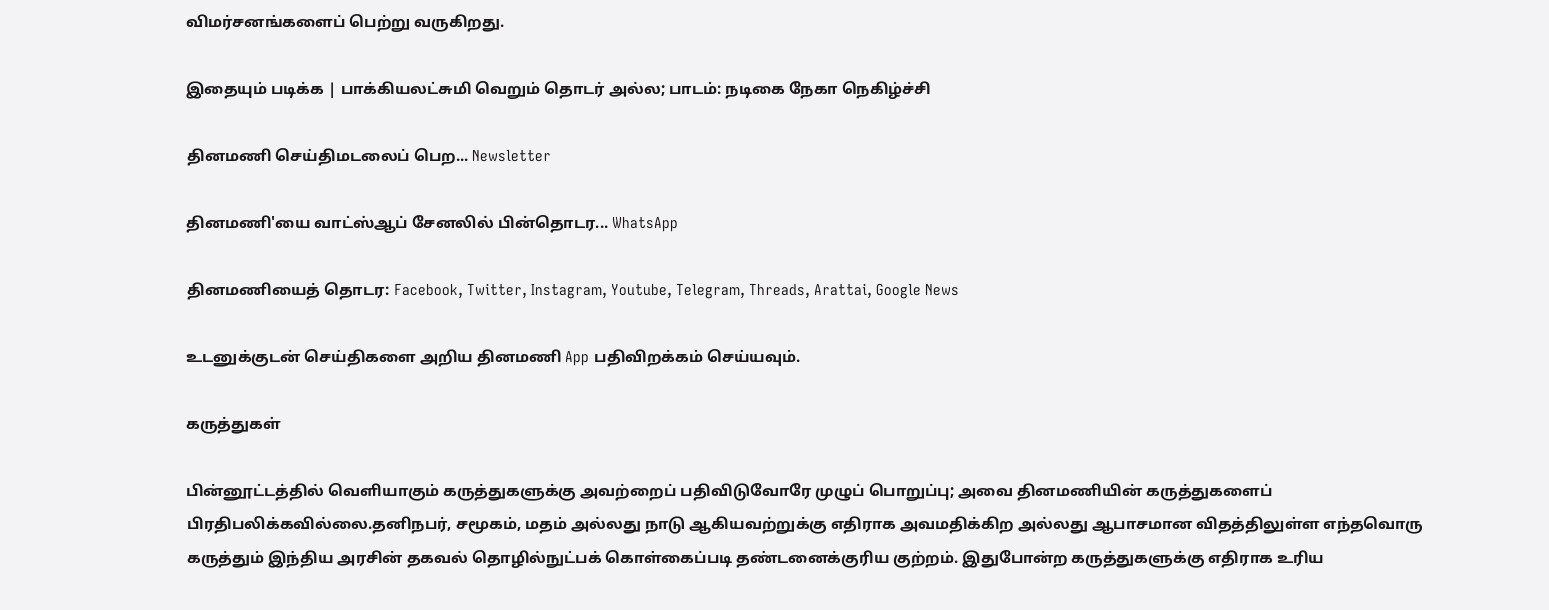விமர்சனங்களைப் பெற்று வருகிறது.

இதையும் படிக்க | பாக்கியலட்சுமி வெறும் தொடர் அல்ல; பாடம்: நடிகை நேகா நெகிழ்ச்சி

தினமணி செய்திமடலைப் பெற... Newsletter

தினமணி'யை வாட்ஸ்ஆப் சேனலில் பின்தொடர... WhatsApp

தினமணியைத் தொடர: Facebook, Twitter, Instagram, Youtube, Telegram, Threads, Arattai, Google News

உடனுக்குடன் செய்திகளை அறிய தினமணி App பதிவிறக்கம் செய்யவும்.

கருத்துகள்

பின்னூட்டத்தில் வெளியாகும் கருத்துகளுக்கு அவற்றைப் பதிவிடுவோரே முழுப் பொறுப்பு; அவை தினமணியின் கருத்துகளைப் பிரதிபலிக்கவில்லை.தனிநபர், சமூகம், மதம் அல்லது நாடு ஆகியவற்றுக்கு எதிராக அவமதிக்கிற அல்லது ஆபாசமான விதத்திலுள்ள எந்தவொரு கருத்தும் இந்திய அரசின் தகவல் தொழில்நுட்பக் கொள்கைப்படி தண்டனைக்குரிய குற்றம். இதுபோன்ற கருத்துகளுக்கு எதிராக உரிய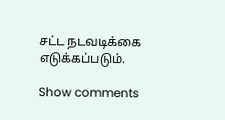சட்ட நடவடிக்கை எடுக்கப்படும்.

Show comments